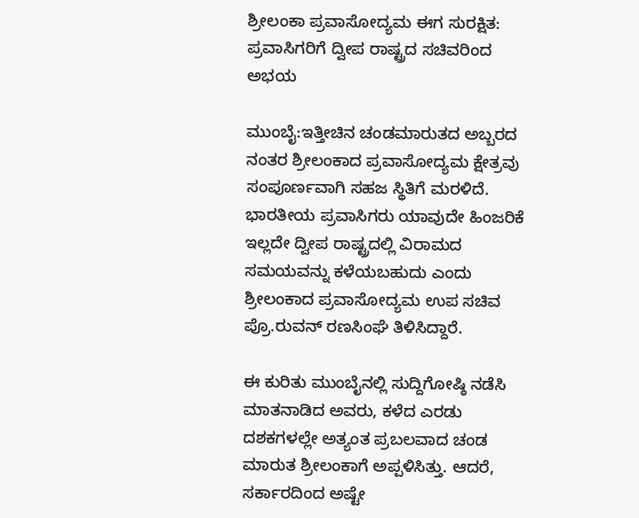ಶ್ರೀಲಂಕಾ ಪ್ರವಾಸೋದ್ಯಮ ಈಗ ಸುರಕ್ಷಿತ: ಪ್ರವಾಸಿಗರಿಗೆ ದ್ವೀಪ ರಾಷ್ಟ್ರದ ಸಚಿವರಿಂದ ಅಭಯ

ಮುಂಬೈ:ಇತ್ತೀಚಿನ ಚಂಡಮಾರುತದ ಅಬ್ಬರದ ನಂತರ ಶ್ರೀಲಂಕಾದ ಪ್ರವಾಸೋದ್ಯಮ ಕ್ಷೇತ್ರವು ಸಂಪೂರ್ಣವಾಗಿ ಸಹಜ ಸ್ಥಿತಿಗೆ ಮರಳಿದೆ. ಭಾರತೀಯ ಪ್ರವಾಸಿಗರು ಯಾವುದೇ ಹಿಂಜರಿಕೆ ಇಲ್ಲದೇ ದ್ವೀಪ ರಾಷ್ಟ್ರದಲ್ಲಿ ವಿರಾಮದ ಸಮಯವನ್ನು ಕಳೆಯಬಹುದು ಎಂದು ಶ್ರೀಲಂಕಾದ ಪ್ರವಾಸೋದ್ಯಮ ಉಪ ಸಚಿವ ಪ್ರೊ.ರುವನ್ ರಣಸಿಂಘೆ ತಿಳಿಸಿದ್ದಾರೆ.

ಈ ಕುರಿತು ಮುಂಬೈನಲ್ಲಿ ಸುದ್ದಿಗೋಷ್ಠಿ ನಡೆಸಿ ಮಾತನಾಡಿದ ಅವರು, ಕಳೆದ ಎರಡು ದಶಕಗಳಲ್ಲೇ ಅತ್ಯಂತ ಪ್ರಬಲವಾದ ಚಂಡ ಮಾರುತ ಶ್ರೀಲಂಕಾಗೆ ಅಪ್ಪಳಿಸಿತ್ತು. ಆದರೆ, ಸರ್ಕಾರದಿಂದ ಅಷ್ಟೇ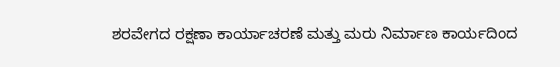ಶರವೇಗದ ರಕ್ಷಣಾ ಕಾರ್ಯಾಚರಣೆ ಮತ್ತು ಮರು ನಿರ್ಮಾಣ ಕಾರ್ಯದಿಂದ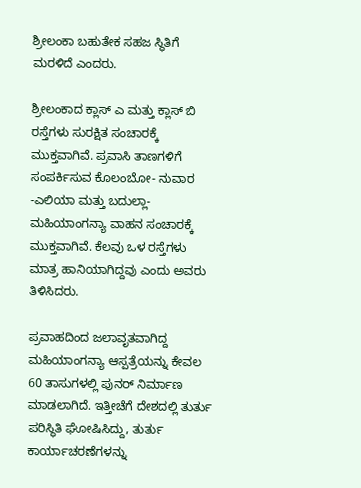ಶ್ರೀಲಂಕಾ ಬಹುತೇಕ ಸಹಜ ಸ್ಥಿತಿಗೆ ಮರಳಿದೆ ಎಂದರು.

ಶ್ರೀಲಂಕಾದ ಕ್ಲಾಸ್ ಎ ಮತ್ತು ಕ್ಲಾಸ್ ಬಿ ರಸ್ತೆಗಳು ಸುರಕ್ಷಿತ ಸಂಚಾರಕ್ಕೆ ಮುಕ್ತವಾಗಿವೆ. ಪ್ರವಾಸಿ ತಾಣಗಳಿಗೆ ಸಂಪರ್ಕಿಸುವ ಕೊಲಂಬೋ- ನುವಾರ -ಎಲಿಯಾ ಮತ್ತು ಬದುಲ್ಲಾ- ಮಹಿಯಾಂಗನ್ಯಾ ವಾಹನ ಸಂಚಾರಕ್ಕೆ ಮುಕ್ತವಾಗಿವೆ. ಕೆಲವು ಒಳ ರಸ್ತೆಗಳು ಮಾತ್ರ ಹಾನಿಯಾಗಿದ್ದವು ಎಂದು ಅವರು ತಿಳಿಸಿದರು.

ಪ್ರವಾಹದಿಂದ ಜಲಾವೃತವಾಗಿದ್ದ ಮಹಿಯಾಂಗನ್ಯಾ ಆಸ್ಪತ್ರೆಯನ್ನು ಕೇವಲ 60 ತಾಸುಗಳಲ್ಲಿ ಪುನರ್ ನಿರ್ಮಾಣ ಮಾಡಲಾಗಿದೆ. ಇತ್ತೀಚೆಗೆ ದೇಶದಲ್ಲಿ ತುರ್ತು ಪರಿಸ್ಥಿತಿ ಘೋಷಿಸಿದ್ದು, ತುರ್ತು ಕಾರ್ಯಾಚರಣೆಗಳನ್ನು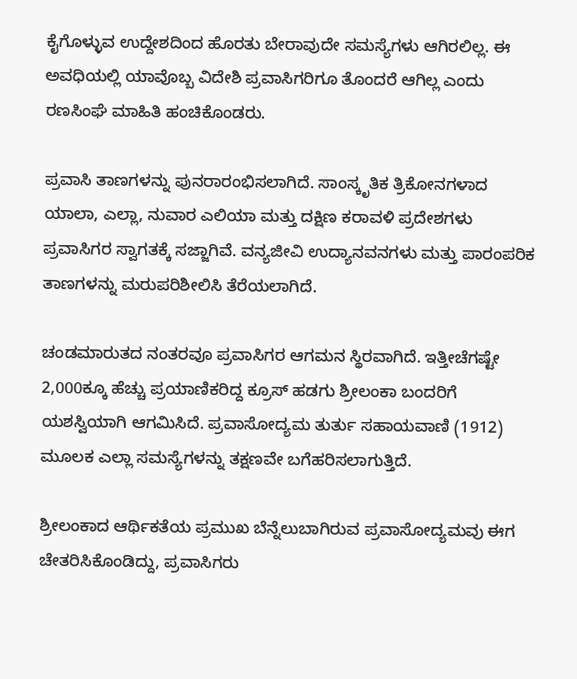ಕೈಗೊಳ್ಳುವ ಉದ್ದೇಶದಿಂದ ಹೊರತು ಬೇರಾವುದೇ ಸಮಸ್ಯೆಗಳು ಆಗಿರಲಿಲ್ಲ. ಈ ಅವಧಿಯಲ್ಲಿ ಯಾವೊಬ್ಬ ವಿದೇಶಿ ಪ್ರವಾಸಿಗರಿಗೂ ತೊಂದರೆ ಆಗಿಲ್ಲ ಎಂದು ರಣಸಿಂಘೆ ಮಾಹಿತಿ ಹಂಚಿಕೊಂಡರು.

ಪ್ರವಾಸಿ ತಾಣಗಳನ್ನು ಪುನರಾರಂಭಿಸಲಾಗಿದೆ. ಸಾಂಸ್ಕೃತಿಕ ತ್ರಿಕೋನಗಳಾದ ಯಾಲಾ, ಎಲ್ಲಾ, ನುವಾರ ಎಲಿಯಾ ಮತ್ತು ದಕ್ಷಿಣ ಕರಾವಳಿ ಪ್ರದೇಶಗಳು ಪ್ರವಾಸಿಗರ ಸ್ವಾಗತಕ್ಕೆ ಸಜ್ಜಾಗಿವೆ. ವನ್ಯಜೀವಿ ಉದ್ಯಾನವನಗಳು ಮತ್ತು ಪಾರಂಪರಿಕ ತಾಣಗಳನ್ನು ಮರುಪರಿಶೀಲಿಸಿ ತೆರೆಯಲಾಗಿದೆ.

ಚಂಡಮಾರುತದ ನಂತರವೂ ಪ್ರವಾಸಿಗರ ಆಗಮನ ಸ್ಥಿರವಾಗಿದೆ. ಇತ್ತೀಚೆಗಷ್ಟೇ 2,000ಕ್ಕೂ ಹೆಚ್ಚು ಪ್ರಯಾಣಿಕರಿದ್ದ ಕ್ರೂಸ್ ಹಡಗು ಶ್ರೀಲಂಕಾ ಬಂದರಿಗೆ ಯಶಸ್ವಿಯಾಗಿ ಆಗಮಿಸಿದೆ. ಪ್ರವಾಸೋದ್ಯಮ ತುರ್ತು ಸಹಾಯವಾಣಿ (1912) ಮೂಲಕ ಎಲ್ಲಾ ಸಮಸ್ಯೆಗಳನ್ನು ತಕ್ಷಣವೇ ಬಗೆಹರಿಸಲಾಗುತ್ತಿದೆ.

ಶ್ರೀಲಂಕಾದ ಆರ್ಥಿಕತೆಯ ಪ್ರಮುಖ ಬೆನ್ನೆಲುಬಾಗಿರುವ ಪ್ರವಾಸೋದ್ಯಮವು ಈಗ ಚೇತರಿಸಿಕೊಂಡಿದ್ದು, ಪ್ರವಾಸಿಗರು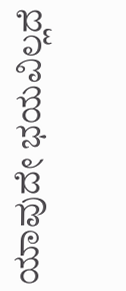ಯಾವುದೇ ಭಯವಿಲ್ಲದೆ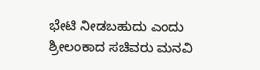ಭೇಟಿ ನೀಡಬಹುದು ಎಂದು ಶ್ರೀಲಂಕಾದ ಸಚಿವರು ಮನವಿ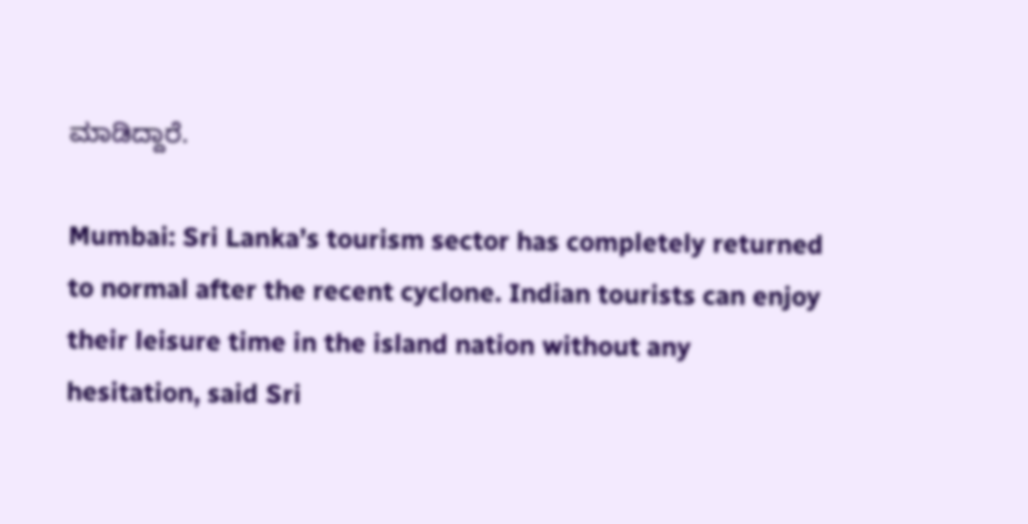ಮಾಡಿದ್ದಾರೆ.

Mumbai: Sri Lanka’s tourism sector has completely returned to normal after the recent cyclone. Indian tourists can enjoy their leisure time in the island nation without any hesitation, said Sri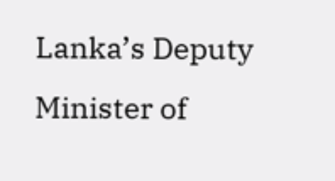Lanka’s Deputy Minister of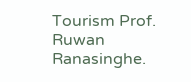Tourism Prof. Ruwan Ranasinghe.